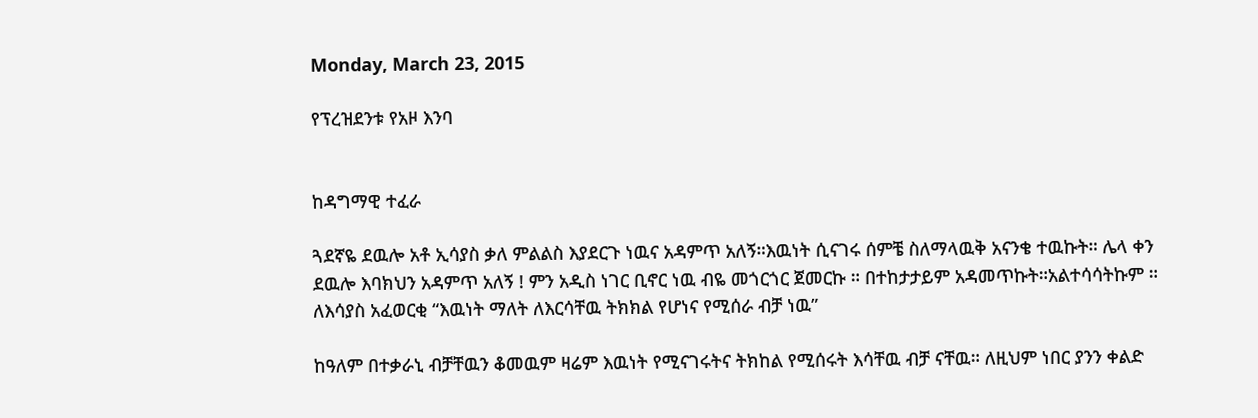Monday, March 23, 2015

የፕረዝደንቱ የአዞ እንባ


ከዳግማዊ ተፈራ

ጓደኛዬ ደዉሎ አቶ ኢሳያስ ቃለ ምልልስ እያደርጉ ነዉና አዳምጥ አለኝ።እዉነት ሲናገሩ ሰምቼ ስለማላዉቅ አናንቄ ተዉኩት። ሌላ ቀን ደዉሎ እባክህን አዳምጥ አለኝ ! ምን አዲስ ነገር ቢኖር ነዉ ብዬ መጎርጎር ጀመርኩ ። በተከታታይም አዳመጥኩት።አልተሳሳትኩም ። ለእሳያስ አፈወርቂ “እዉነት ማለት ለእርሳቸዉ ትክክል የሆነና የሚሰራ ብቻ ነዉ”

ከዓለም በተቃራኒ ብቻቸዉን ቆመዉም ዛሬም እዉነት የሚናገሩትና ትክከል የሚሰሩት እሳቸዉ ብቻ ናቸዉ። ለዚህም ነበር ያንን ቀልድ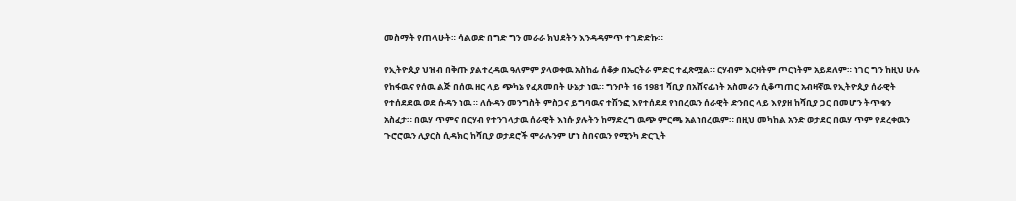መስማት የጠላሁት። ሳልወድ በግድ ግን መራራ ክህደትን እንዳዳምጥ ተገድድኩ።

የኢትዮጲያ ህዝብ በቅጡ ያልተረዳዉ ዓለምም ያላወቀዉ አስከፊ ሰቆቃ በኤርትራ ምድር ተፈጽሟል። ርሃብም እርዛትም ጦርነትም አይደለም። ነገር ግን ከዚህ ሁሉ የከፋዉና የሰዉ ልጅ በሰዉ ዘር ላይ ጭካኔ የፈጸመበት ሁኔታ ነዉ። ግንቦት 16 1981 ሻቢያ በአሸናፊነት አስመራን ሲቆጣጠር አብዛኛዉ የኢትዮጲያ ሰራዊት የተሰደደዉ ወደ ሱዳን ነዉ ። ለሱዳን መንግስት ምስጋና ይግባዉና ተሽንፎ እየተሰደደ የነበረዉን ሰራዊት ድንበር ላይ እየያዘ ከሻቢያ ጋር በመሆን ትጥቁን አስፈታ። በዉሃ ጥምና በርሃብ የተንገላታዉ ሰራዊት እነሱ ያሉትን ከማድረግ ዉጭ ምርጫ አልነበረዉም። በዚህ መካከል አንድ ወታደር በዉሃ ጥም የደረቀዉን ጉሮሮዉን ሊያርስ ሲዳክር ከሻቢያ ወታደሮች ሞራሉንም ሆነ ስበናዉን የሚንካ ድርጊት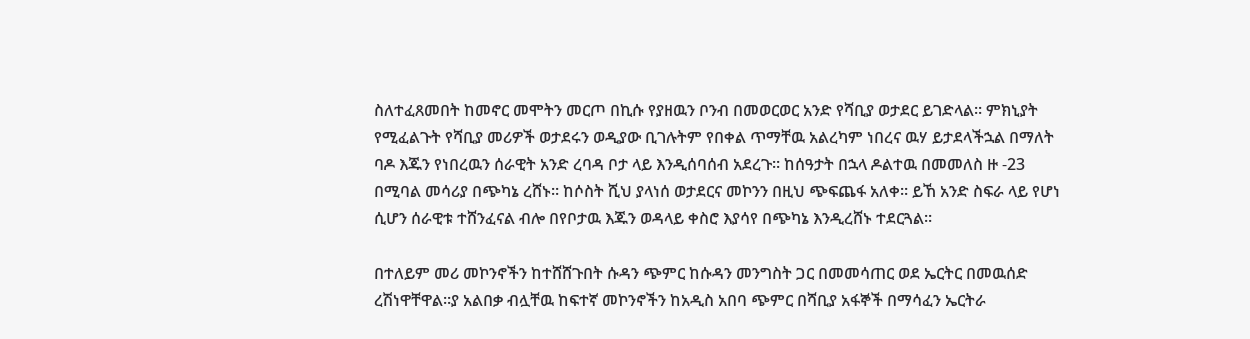ስለተፈጸመበት ከመኖር መሞትን መርጦ በኪሱ የያዘዉን ቦንብ በመወርወር አንድ የሻቢያ ወታደር ይገድላል። ምክኒያት የሚፈልጉት የሻቢያ መሪዎች ወታደሩን ወዲያው ቢገሉትም የበቀል ጥማቸዉ አልረካም ነበረና ዉሃ ይታደላችኋል በማለት ባዶ እጁን የነበረዉን ሰራዊት አንድ ረባዳ ቦታ ላይ እንዲሰባሰብ አደረጉ። ከሰዓታት በኋላ ዶልተዉ በመመለስ ዙ -23 በሚባል መሳሪያ በጭካኔ ረሸኑ። ከሶስት ሺህ ያላነሰ ወታደርና መኮንን በዚህ ጭፍጨፋ አለቀ። ይኸ አንድ ስፍራ ላይ የሆነ ሲሆን ሰራዊቱ ተሸንፈናል ብሎ በየቦታዉ እጁን ወዳላይ ቀስሮ እያሳየ በጭካኔ እንዲረሸኑ ተደርጓል።

በተለይም መሪ መኮንኖችን ከተሸሸጉበት ሱዳን ጭምር ከሱዳን መንግስት ጋር በመመሳጠር ወደ ኤርትር በመዉሰድ ረሽነዋቸዋል።ያ አልበቃ ብሏቸዉ ከፍተኛ መኮንኖችን ከአዲስ አበባ ጭምር በሻቢያ አፋኞች በማሳፈን ኤርትራ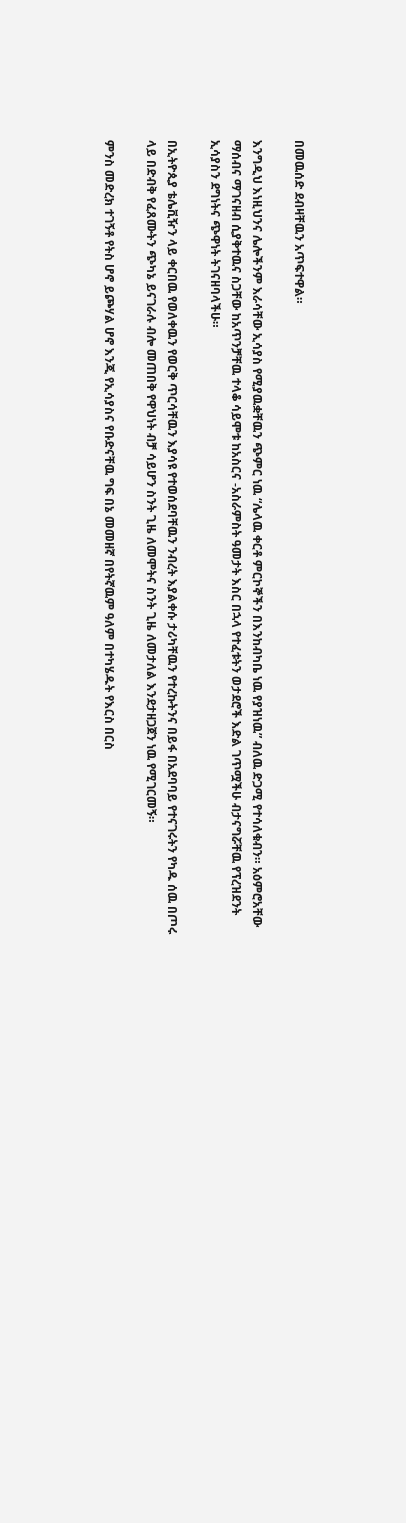በመዉሰድ ደብዛቸዉን አጥፍተዋል።

እንግዲህ እነዚህንና ሌሎችንም እራሳቸው ኢሳያስ የሚያዉቋቸዉን ጭምር ነዉ “ሌላዉ ቀርቶ ምርኮኞችን በእንከብካቤ ነዉ የያዝነዉ” ብለዉ ድጋሚ የተሳለቁብን። አዕምሮአቸው ማሰብና ማገናዘብ ሲያቅተዉና ስጋቸው ከአጥንቻቸዉ ተላቆ ሳይሞቱ ከአስርና -አስራምስት ዓመታት እስር በኋላ የተፈቱትን ወታደሮች እድል ገጥሟችሁ ብታናግሯቸዉ የፕረዝደንት ኢሳያስን ደግነትና ጭዋነት ትገናዘባላችሁ።

በኢትዮጲያ ቴሌቪዥን ላይ ቀርበዉ የወለቀዉን የወርቅ ጥርሳቸዉን እያሳዩ የተወሰደባቸዉን ንብረት እያልቀሱ ታሪካቸዉን የተረኩትንና በይፋ በአደባባይ የተናገሩትን የካዱ ሰዉ በጦሩ ላይ በድብቅ የፈጸሙትን ጭካኔ ይናገራሉ ብሎ መጠበቅ የዋህነት ብቻ ሳይሆን ስንት ጊዜ ለመሞትና ስንት ጊዜ ለመታለል እንደታዘጋጀን ነዉ የሚገርመኝ።

ምንስ መድረክ ተገኝቶ የትስ ሆኖ ይጮሃል ሆኖ እንጂ የኢሳያስና የቡድናቸዉ ግፍ በኔ መመዘኛ በየትኛዉም ዓለም በተካሄዱት የእርስ በርስ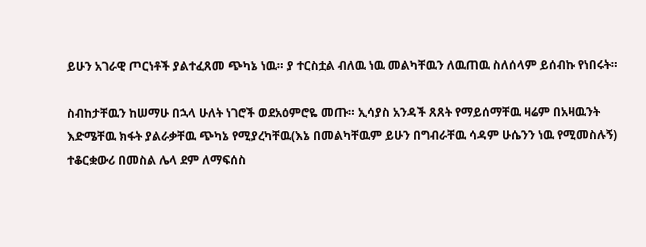ይሁን አገራዊ ጦርነቶች ያልተፈጸመ ጭካኔ ነዉ። ያ ተርስቷል ብለዉ ነዉ መልካቸዉን ለዉጠዉ ስለሰላም ይሰብኩ የነበሩት።

ስብከታቸዉን ከሠማሁ በኋላ ሁለት ነገሮች ወደአዕምሮዬ መጡ። ኢሳያስ አንዳች ጸጸት የማይሰማቸዉ ዛሬም በአዛዉንት እድሜቸዉ ክፋት ያልራቃቸዉ ጭካኔ የሚያረካቸዉ(እኔ በመልካቸዉም ይሁን በግብራቸዉ ሳዳም ሁሴንን ነዉ የሚመስሉኝ) ተቆርቋውሪ በመስል ሌላ ደም ለማፍሰስ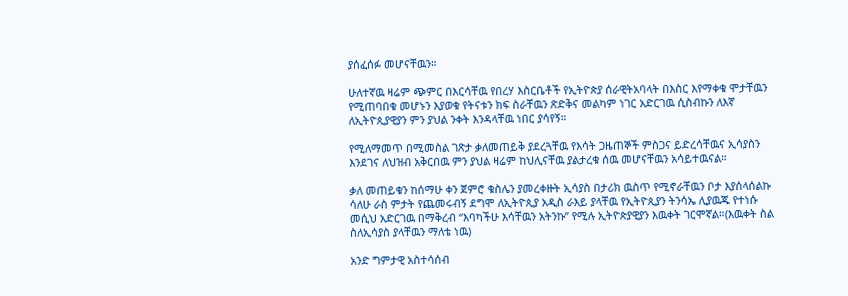ያሰፈሰፉ መሆናቸዉን።

ሁለተኛዉ ዛሬም ጭምር በእርሳቸዉ የበረሃ እስርቤቶች የኢትዮጵያ ሰራዊትአባላት በእስር እየማቀቁ ሞታቸዉን የሚጠባበቁ መሆኑን እያወቁ የትናቱን ክፍ ስራቸዉን ጽድቅና መልካም ነገር አድርገዉ ሲስብኩን ለእኛ ለኢትዮጲያዊያን ምን ያህል ንቀት እንዳላቸዉ ነበር ያሳየኝ።

የሚለማመጥ በሚመስል ገጽታ ቃለመጠይቅ ያደረጓቸዉ የእሳት ጋዜጠኞች ምስጋና ይድረሳቸዉና ኢሳያስን እንደገና ለህዝብ አቅርበዉ ምን ያህል ዛሬም ከህሊናቸዉ ያልታረቁ ሰዉ መሆናቸዉን አሳይተዉናል።

ቃለ መጠይቁን ከሰማሁ ቀን ጀምሮ ቁስሌን ያመረቀዙት ኢሳያስ በታሪክ ዉስጥ የሚኖራቸዉን ቦታ እያሰላሰልኩ ሳለሁ ራስ ምታት የጨመሩብኝ ደግሞ ለኢትዮጲያ አዲስ ራእይ ያላቸዉ የኢትዮጲያን ትንሳኤ ሊያዉጁ የተነሱ መሲህ አድርገዉ በማቅረብ “እባካችሁ እሳቸዉን አትንኩ” የሚሉ ኢትዮጵያዊያን እዉቀት ገርሞኛል።(እዉቀት ስል ስለኢሳያስ ያላቸዉን ማለቴ ነዉ)

አንድ ግምታዊ አስተሳሰብ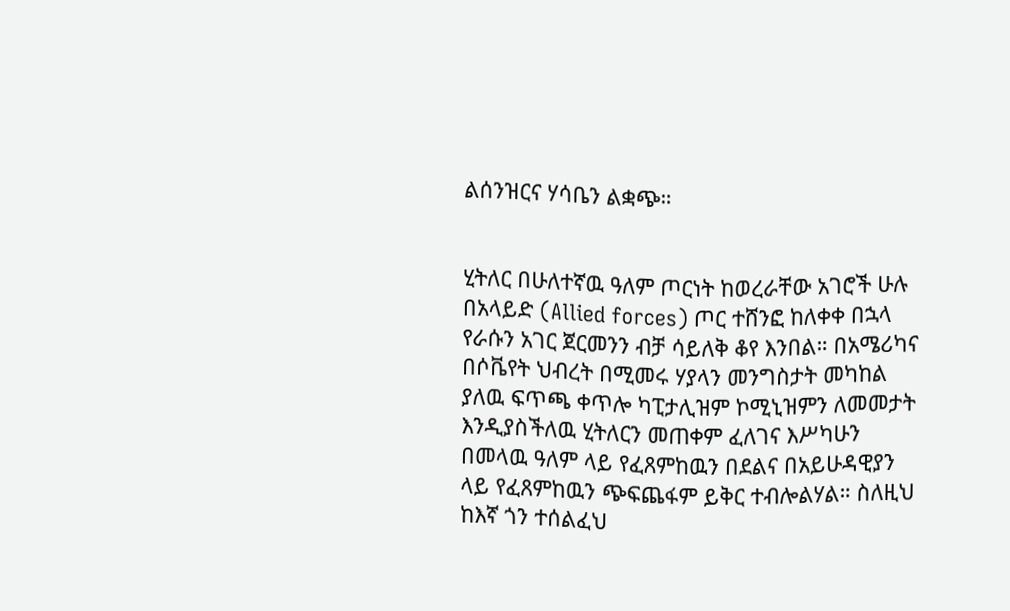ልሰንዝርና ሃሳቤን ልቋጭ።


ሂትለር በሁለተኛዉ ዓለም ጦርነት ከወረራቸው አገሮች ሁሉ በአላይድ (Allied forces) ጦር ተሸንፎ ከለቀቀ በኋላ የራሱን አገር ጀርመንን ብቻ ሳይለቅ ቆየ እንበል። በአሜሪካና በሶቬየት ህብረት በሚመሩ ሃያላን መንግስታት መካከል ያለዉ ፍጥጫ ቀጥሎ ካፒታሊዝም ኮሚኒዝምን ለመመታት እንዲያስችለዉ ሂትለርን መጠቀም ፈለገና እሥካሁን በመላዉ ዓለም ላይ የፈጸምከዉን በደልና በአይሁዳዊያን ላይ የፈጸምከዉን ጭፍጨፋም ይቅር ተብሎልሃል። ስለዚህ ከእኛ ጎን ተሰልፈህ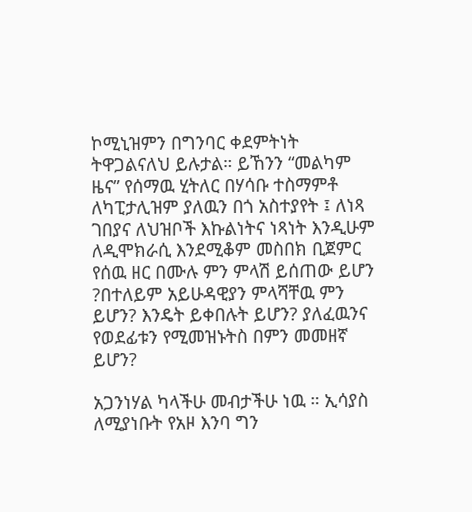ኮሚኒዝምን በግንባር ቀደምትነት ትዋጋልናለህ ይሉታል። ይኸንን “መልካም ዜና” የሰማዉ ሂትለር በሃሳቡ ተስማምቶ ለካፒታሊዝም ያለዉን በጎ አስተያየት ፤ ለነጻ ገበያና ለህዝቦች እኩልነትና ነጻነት እንዲሁም ለዲሞክራሲ እንደሚቆም መስበክ ቢጀምር የሰዉ ዘር በሙሉ ምን ምላሽ ይሰጠው ይሆን ?በተለይም አይሁዳዊያን ምላሻቸዉ ምን ይሆን? እንዴት ይቀበሉት ይሆን? ያለፈዉንና የወደፊቱን የሚመዝኑትስ በምን መመዘኛ ይሆን?

አጋንነሃል ካላችሁ መብታችሁ ነዉ ። ኢሳያስ ለሚያነቡት የአዞ እንባ ግን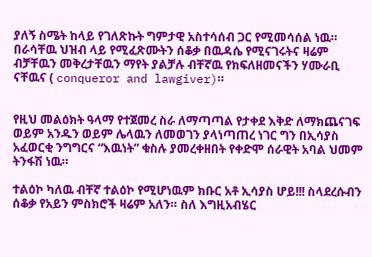ያለኝ ስሜት ከላይ የገለጽኩት ግምታዊ አስተሳሰብ ጋር የሚመሳሰል ነዉ። በራሳቸዉ ህዝብ ላይ የሚፈጽሙትን ሰቆቃ በዉዳሴ የሚናገሩትና ዛሬም ብቻቸዉን መቅረታቸዉን ማየት ያልቻሉ ብቸኛዉ የክፍለዘመናችን ሃሙራቢ ናቸዉና ( conqueror and lawgiver)።


የዚህ መልዕክት ዓላማ የተጀመረ ስራ ለማጣጣል የታቀደ እቅድ ለማክጨናገፍ ወይም አንዱን ወይም ሌላዉን ለመወገን ያላነጣጠረ ነገር ግን በኢሳያስ አፈወርቂ ንግግርና “እዉነት” ቁስሉ ያመረቀዘበት የቀድሞ ሰራዊት አባል ህመም ትንፋሽ ነዉ።

ተልዕኮ ካለዉ ብቸኛ ተልዕኮ የሚሆነዉም ክቡር አቶ ኢሳያስ ሆይ!!! ስላደረሱብን ሰቆቃ የአይን ምስክሮች ዛሬም አለን። ስለ እግዚአብሄር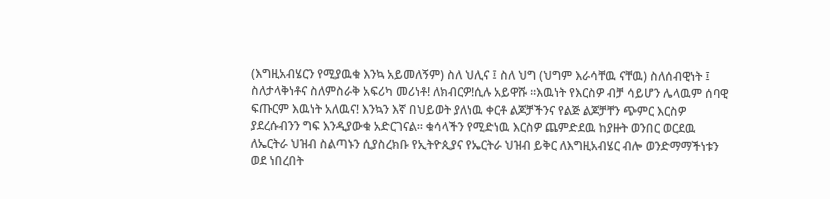(እግዚአብሄርን የሚያዉቁ እንኳ አይመለኝም) ስለ ህሊና ፤ ስለ ህግ (ህግም እራሳቸዉ ናቸዉ) ስለሰብዊነት ፤ ስለታላቅነቶና ስለምስራቅ አፍሪካ መሪነቶ! ለክብርዎ!ሲሉ አይዋሹ ።እዉነት የእርስዎ ብቻ ሳይሆን ሌላዉም ሰባዊ ፍጡርም እዉነት አለዉና! እንኳን እኛ በህይወት ያለነዉ ቀርቶ ልጆቻችንና የልጅ ልጆቻቸን ጭምር እርስዎ ያደረሱብንን ግፍ እንዲያውቁ አድርገናል። ቁሳላችን የሚድነዉ እርስዎ ጨምድደዉ ከያዙት ወንበር ወርደዉ ለኤርትራ ህዝብ ስልጣኑን ሲያስረክቡ የኢትዮጲያና የኤርትራ ህዝብ ይቅር ለእግዚአብሄር ብሎ ወንድማማችነቱን ወደ ነበረበት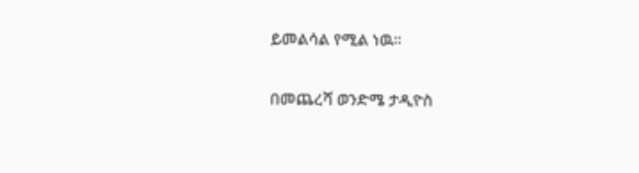ይመልሳል የሚል ነዉ።

በመጨረሻ ወንድሜ ታዲዮስ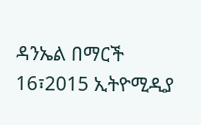ዳንኤል በማርች 16፣2015 ኢትዮሚዲያ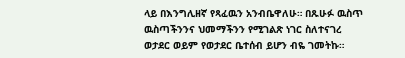ላይ በእንግሊዘኛ የጻፈዉን አንብቤዋለሁ። በጹሁፉ ዉስጥ ዉስጣችንንና ህመማችንን የሚገልጽ ነገር ስለተናገረ ወታደር ወይም የወታደር ቤተሰብ ይሆን ብዬ ገመትኩ።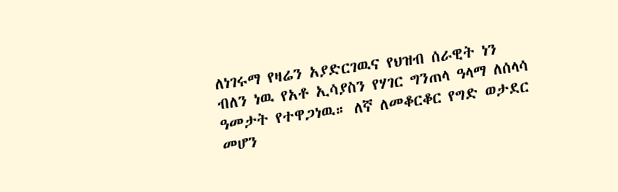ለነገሩማ የዛሬን አያድርገዉና የህዝብ ሰራዊት ነን ብለን ነዉ የአቶ ኢሳያስን የሃገር ግንጠላ ዓላማ ለሰላሳ ዓመታት የተዋጋነዉ። ለኛ ለመቆርቆር የግድ ወታደር መሆን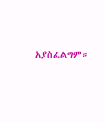አያስፈልግም።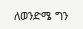ለወንድሜ ግን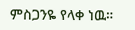ምስጋንዬ የላቀ ነዉ።